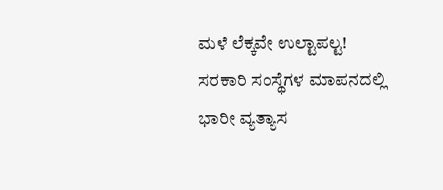ಮಳೆ ಲೆಕ್ಕವೇ ಉಲ್ಟಾಪಲ್ಟ! ಸರಕಾರಿ ಸಂಸ್ಥೆಗಳ ಮಾಪನದಲ್ಲಿ ಭಾರೀ ವ್ಯತ್ಯಾಸ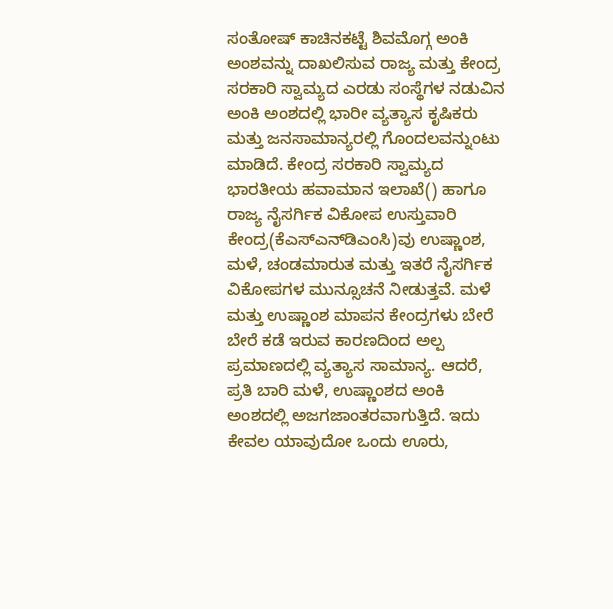ಸಂತೋಷ್‌ ಕಾಚಿನಕಟ್ಟೆ ಶಿವಮೊಗ್ಗ ಅಂಕಿ ಅಂಶವನ್ನು ದಾಖಲಿಸುವ ರಾಜ್ಯ ಮತ್ತು ಕೇಂದ್ರ ಸರಕಾರಿ ಸ್ವಾಮ್ಯದ ಎರಡು ಸಂಸ್ಥೆಗಳ ನಡುವಿನ ಅಂಕಿ ಅಂಶದಲ್ಲಿ ಭಾರೀ ವ್ಯತ್ಯಾಸ ಕೃಷಿಕರು ಮತ್ತು ಜನಸಾಮಾನ್ಯರಲ್ಲಿ ಗೊಂದಲವನ್ನುಂಟು ಮಾಡಿದೆ. ಕೇಂದ್ರ ಸರಕಾರಿ ಸ್ವಾಮ್ಯದ ಭಾರತೀಯ ಹವಾಮಾನ ಇಲಾಖೆ() ಹಾಗೂ ರಾಜ್ಯ ನೈಸರ್ಗಿಕ ವಿಕೋಪ ಉಸ್ತುವಾರಿ ಕೇಂದ್ರ(ಕೆಎಸ್‌ಎನ್‌ಡಿಎಂಸಿ)ವು ಉಷ್ಣಾಂಶ, ಮಳೆ, ಚಂಡಮಾರುತ ಮತ್ತು ಇತರೆ ನೈಸರ್ಗಿಕ ವಿಕೋಪಗಳ ಮುನ್ಸೂಚನೆ ನೀಡುತ್ತವೆ. ಮಳೆ ಮತ್ತು ಉಷ್ಣಾಂಶ ಮಾಪನ ಕೇಂದ್ರಗಳು ಬೇರೆ ಬೇರೆ ಕಡೆ ಇರುವ ಕಾರಣದಿಂದ ಅಲ್ಪ ಪ್ರಮಾಣದಲ್ಲಿ ವ್ಯತ್ಯಾಸ ಸಾಮಾನ್ಯ. ಆದರೆ, ಪ್ರತಿ ಬಾರಿ ಮಳೆ, ಉಷ್ಣಾಂಶದ ಅಂಕಿ ಅಂಶದಲ್ಲಿ ಅಜಗಜಾಂತರವಾಗುತ್ತಿದೆ. ಇದು ಕೇವಲ ಯಾವುದೋ ಒಂದು ಊರು,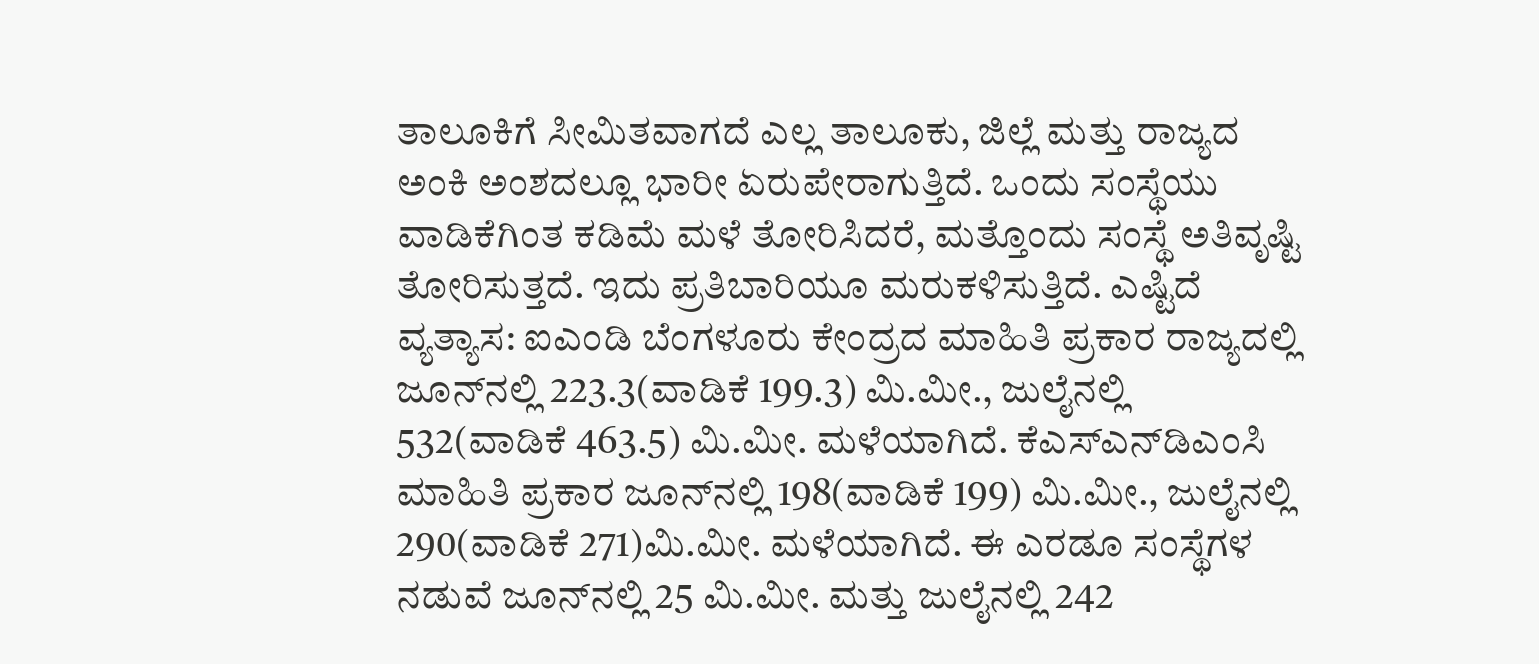ತಾಲೂಕಿಗೆ ಸೀಮಿತವಾಗದೆ ಎಲ್ಲ ತಾಲೂಕು, ಜಿಲ್ಲೆ ಮತ್ತು ರಾಜ್ಯದ ಅಂಕಿ ಅಂಶದಲ್ಲೂ ಭಾರೀ ಏರುಪೇರಾಗುತ್ತಿದೆ. ಒಂದು ಸಂಸ್ಥೆಯು ವಾಡಿಕೆಗಿಂತ ಕಡಿಮೆ ಮಳೆ ತೋರಿಸಿದರೆ, ಮತ್ತೊಂದು ಸಂಸ್ಥೆ ಅತಿವೃಷ್ಟಿ ತೋರಿಸುತ್ತದೆ. ಇದು ಪ್ರತಿಬಾರಿಯೂ ಮರುಕಳಿಸುತ್ತಿದೆ. ಎಷ್ಟಿದೆ ವ್ಯತ್ಯಾಸ: ಐಎಂಡಿ ಬೆಂಗಳೂರು ಕೇಂದ್ರದ ಮಾಹಿತಿ ಪ್ರಕಾರ ರಾಜ್ಯದಲ್ಲಿ ಜೂನ್‌ನಲ್ಲಿ 223.3(ವಾಡಿಕೆ 199.3) ಮಿ.ಮೀ., ಜುಲೈನಲ್ಲಿ 532(ವಾಡಿಕೆ 463.5) ಮಿ.ಮೀ. ಮಳೆಯಾಗಿದೆ. ಕೆಎಸ್‌ಎನ್‌ಡಿಎಂಸಿ ಮಾಹಿತಿ ಪ್ರಕಾರ ಜೂನ್‌ನಲ್ಲಿ 198(ವಾಡಿಕೆ 199) ಮಿ.ಮೀ., ಜುಲೈನಲ್ಲಿ 290(ವಾಡಿಕೆ 271)ಮಿ.ಮೀ. ಮಳೆಯಾಗಿದೆ. ಈ ಎರಡೂ ಸಂಸ್ಥೆಗಳ ನಡುವೆ ಜೂನ್‌ನಲ್ಲಿ 25 ಮಿ.ಮೀ. ಮತ್ತು ಜುಲೈನಲ್ಲಿ 242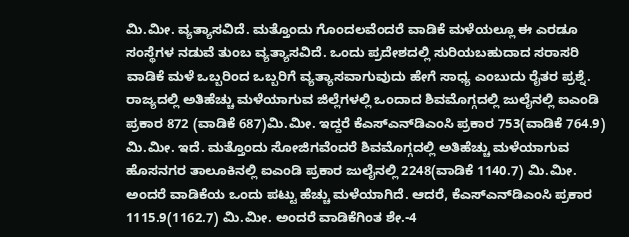ಮಿ.ಮೀ. ವ್ಯತ್ಯಾಸವಿದೆ. ಮತ್ತೊಂದು ಗೊಂದಲವೆಂದರೆ ವಾಡಿಕೆ ಮಳೆಯಲ್ಲೂ ಈ ಎರಡೂ ಸಂಸ್ಥೆಗಳ ನಡುವೆ ತುಂಬ ವ್ಯತ್ಯಾಸವಿದೆ. ಒಂದು ಪ್ರದೇಶದಲ್ಲಿ ಸುರಿಯಬಹುದಾದ ಸರಾಸರಿ ವಾಡಿಕೆ ಮಳೆ ಒಬ್ಬರಿಂದ ಒಬ್ಬರಿಗೆ ವ್ಯತ್ಯಾಸವಾಗುವುದು ಹೇಗೆ ಸಾಧ್ಯ ಎಂಬುದು ರೈತರ ಪ್ರಶ್ನೆ. ರಾಜ್ಯದಲ್ಲಿ ಅತಿಹೆಚ್ಚು ಮಳೆಯಾಗುವ ಜಿಲ್ಲೆಗಳಲ್ಲಿ ಒಂದಾದ ಶಿವಮೊಗ್ಗದಲ್ಲಿ ಜುಲೈನಲ್ಲಿ ಐಎಂಡಿ ಪ್ರಕಾರ 872 (ವಾಡಿಕೆ 687)ಮಿ.ಮೀ. ಇದ್ದರೆ ಕೆಎಸ್‌ಎನ್‌ಡಿಎಂಸಿ ಪ್ರಕಾರ 753(ವಾಡಿಕೆ 764.9) ಮಿ.ಮೀ. ಇದೆ. ಮತ್ತೊಂದು ಸೋಜಿಗವೆಂದರೆ ಶಿವಮೊಗ್ಗದಲ್ಲಿ ಅತಿಹೆಚ್ಚು ಮಳೆಯಾಗುವ ಹೊಸನಗರ ತಾಲೂಕಿನಲ್ಲಿ ಐಎಂಡಿ ಪ್ರಕಾರ ಜುಲೈನಲ್ಲಿ 2248(ವಾಡಿಕೆ 1140.7) ಮಿ.ಮೀ. ಅಂದರೆ ವಾಡಿಕೆಯ ಒಂದು ಪಟ್ಟು ಹೆಚ್ಚು ಮಳೆಯಾಗಿದೆ. ಆದರೆ, ಕೆಎಸ್‌ಎನ್‌ಡಿಎಂಸಿ ಪ್ರಕಾರ 1115.9(1162.7) ಮಿ.ಮೀ. ಅಂದರೆ ವಾಡಿಕೆಗಿಂತ ಶೇ.-4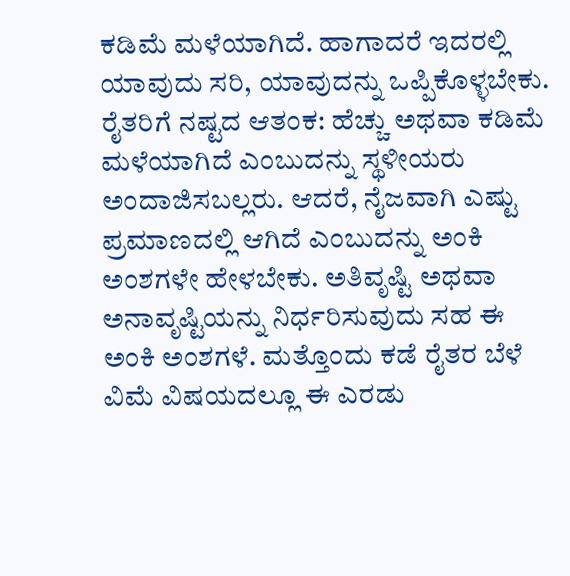ಕಡಿಮೆ ಮಳೆಯಾಗಿದೆ. ಹಾಗಾದರೆ ಇದರಲ್ಲಿ ಯಾವುದು ಸರಿ, ಯಾವುದನ್ನು ಒಪ್ಪಿಕೊಳ್ಳಬೇಕು. ರೈತರಿಗೆ ನಷ್ಟದ ಆತಂಕ: ಹೆಚ್ಚು ಅಥವಾ ಕಡಿಮೆ ಮಳೆಯಾಗಿದೆ ಎಂಬುದನ್ನು ಸ್ಥಳೀಯರು ಅಂದಾಜಿಸಬಲ್ಲರು. ಆದರೆ, ನೈಜವಾಗಿ ಎಷ್ಟು ಪ್ರಮಾಣದಲ್ಲಿ ಆಗಿದೆ ಎಂಬುದನ್ನು ಅಂಕಿ ಅಂಶಗಳೇ ಹೇಳಬೇಕು. ಅತಿವೃಷ್ಟಿ ಅಥವಾ ಅನಾವೃಷ್ಟಿಯನ್ನು ನಿರ್ಧರಿಸುವುದು ಸಹ ಈ ಅಂಕಿ ಅಂಶಗಳೆ. ಮತ್ತೊಂದು ಕಡೆ ರೈತರ ಬೆಳೆ ವಿಮೆ ವಿಷಯದಲ್ಲೂ ಈ ಎರಡು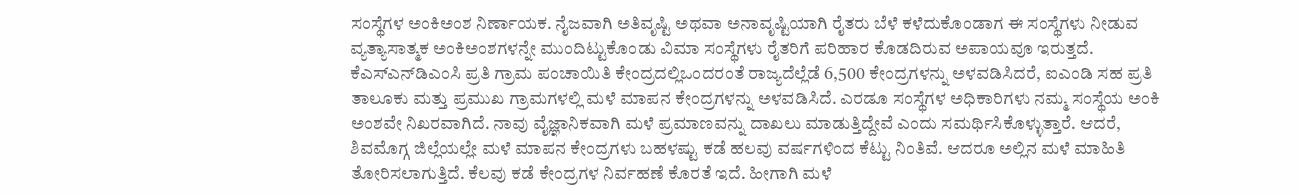ಸಂಸ್ಥೆಗಳ ಅಂಕಿಅಂಶ ನಿರ್ಣಾಯಕ. ನೈಜವಾಗಿ ಅತಿವೃಷ್ಟಿ ಅಥವಾ ಅನಾವೃಷ್ಟಿಯಾಗಿ ರೈತರು ಬೆಳೆ ಕಳೆದುಕೊಂಡಾಗ ಈ ಸಂಸ್ಥೆಗಳು ನೀಡುವ ವ್ಯತ್ಯಾಸಾತ್ಮಕ ಅಂಕಿಅಂಶಗಳನ್ನೇ ಮುಂದಿಟ್ಟುಕೊಂಡು ವಿಮಾ ಸಂಸ್ಥೆಗಳು ರೈತರಿಗೆ ಪರಿಹಾರ ಕೊಡದಿರುವ ಅಪಾಯವೂ ಇರುತ್ತದೆ. ಕೆಎಸ್‌ಎನ್‌ಡಿಎಂಸಿ ಪ್ರತಿ ಗ್ರಾಮ ಪಂಚಾಯಿತಿ ಕೇಂದ್ರದಲ್ಲಿಒಂದರಂತೆ ರಾಜ್ಯದೆಲ್ಲೆಡೆ 6,500 ಕೇಂದ್ರಗಳನ್ನು ಅಳವಡಿಸಿದರೆ, ಐಎಂಡಿ ಸಹ ಪ್ರತಿ ತಾಲೂಕು ಮತ್ತು ಪ್ರಮುಖ ಗ್ರಾಮಗಳಲ್ಲಿ ಮಳೆ ಮಾಪನ ಕೇಂದ್ರಗಳನ್ನು ಅಳವಡಿಸಿದೆ. ಎರಡೂ ಸಂಸ್ಥೆಗಳ ಅಧಿಕಾರಿಗಳು ನಮ್ಮ ಸಂಸ್ಥೆಯ ಅಂಕಿ ಅಂಶವೇ ನಿಖರವಾಗಿದೆ. ನಾವು ವೈಜ್ಞಾನಿಕವಾಗಿ ಮಳೆ ಪ್ರಮಾಣವನ್ನು ದಾಖಲು ಮಾಡುತ್ತಿದ್ದೇವೆ ಎಂದು ಸಮರ್ಥಿಸಿಕೊಳ್ಳುತ್ತಾರೆ. ಆದರೆ, ಶಿವಮೊಗ್ಗ ಜಿಲ್ಲೆಯಲ್ಲೇ ಮಳೆ ಮಾಪನ ಕೇಂದ್ರಗಳು ಬಹಳಷ್ಟು ಕಡೆ ಹಲವು ವರ್ಷಗಳಿಂದ ಕೆಟ್ಟು ನಿಂತಿವೆ. ಆದರೂ ಅಲ್ಲಿನ ಮಳೆ ಮಾಹಿತಿ ತೋರಿಸಲಾಗುತ್ತಿದೆ. ಕೆಲವು ಕಡೆ ಕೇಂದ್ರಗಳ ನಿರ್ವಹಣೆ ಕೊರತೆ ಇದೆ. ಹೀಗಾಗಿ ಮಳೆ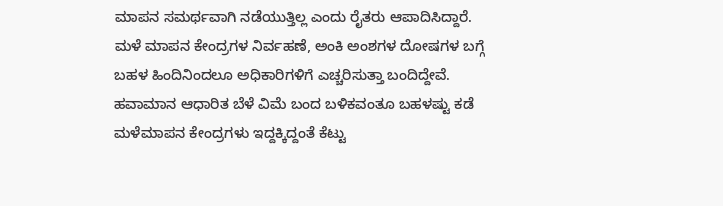ಮಾಪನ ಸಮರ್ಥವಾಗಿ ನಡೆಯುತ್ತಿಲ್ಲ ಎಂದು ರೈತರು ಆಪಾದಿಸಿದ್ದಾರೆ. ಮಳೆ ಮಾಪನ ಕೇಂದ್ರಗಳ ನಿರ್ವಹಣೆ, ಅಂಕಿ ಅಂಶಗಳ ದೋಷಗಳ ಬಗ್ಗೆ ಬಹಳ ಹಿಂದಿನಿಂದಲೂ ಅಧಿಕಾರಿಗಳಿಗೆ ಎಚ್ಚರಿಸುತ್ತಾ ಬಂದಿದ್ದೇವೆ. ಹವಾಮಾನ ಆಧಾರಿತ ಬೆಳೆ ವಿಮೆ ಬಂದ ಬಳಿಕವಂತೂ ಬಹಳಷ್ಟು ಕಡೆ ಮಳೆಮಾಪನ ಕೇಂದ್ರಗಳು ಇದ್ದಕ್ಕಿದ್ದಂತೆ ಕೆಟ್ಟು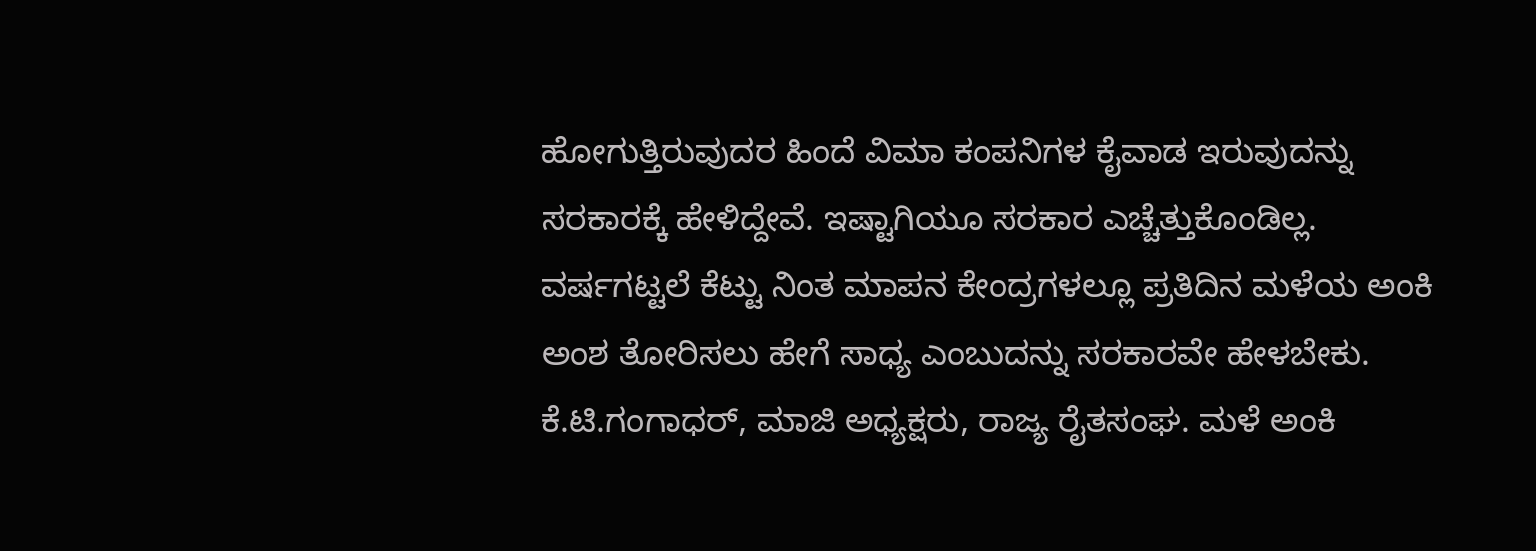ಹೋಗುತ್ತಿರುವುದರ ಹಿಂದೆ ವಿಮಾ ಕಂಪನಿಗಳ ಕೈವಾಡ ಇರುವುದನ್ನು ಸರಕಾರಕ್ಕೆ ಹೇಳಿದ್ದೇವೆ. ಇಷ್ಟಾಗಿಯೂ ಸರಕಾರ ಎಚ್ಚೆತ್ತುಕೊಂಡಿಲ್ಲ. ವರ್ಷಗಟ್ಟಲೆ ಕೆಟ್ಟು ನಿಂತ ಮಾಪನ ಕೇಂದ್ರಗಳಲ್ಲೂ ಪ್ರತಿದಿನ ಮಳೆಯ ಅಂಕಿ ಅಂಶ ತೋರಿಸಲು ಹೇಗೆ ಸಾಧ್ಯ ಎಂಬುದನ್ನು ಸರಕಾರವೇ ಹೇಳಬೇಕು. ಕೆ.ಟಿ.ಗಂಗಾಧರ್‌, ಮಾಜಿ ಅಧ್ಯಕ್ಷರು, ರಾಜ್ಯ ರೈತಸಂಘ. ಮಳೆ ಅಂಕಿ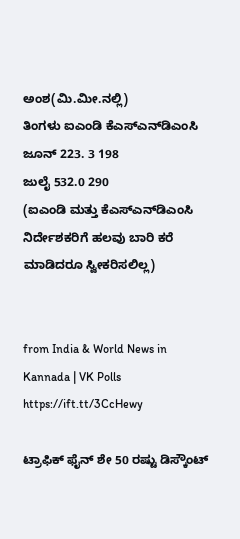ಅಂಶ(ಮಿ.ಮೀ.ನಲ್ಲಿ)
ತಿಂಗಳು ಐಎಂಡಿ ಕೆಎಸ್‌ಎನ್‌ಡಿಎಂಸಿ
ಜೂನ್‌ 223. 3 198
ಜುಲೈ 532.0 290
(ಐಎಂಡಿ ಮತ್ತು ಕೆಎಸ್‌ಎನ್‌ಡಿಎಂಸಿ ನಿರ್ದೇಶಕರಿಗೆ ಹಲವು ಬಾರಿ ಕರೆ ಮಾಡಿದರೂ ಸ್ವೀಕರಿಸಲಿಲ್ಲ)


from India & World News in Kannada | VK Polls https://ift.tt/3CcHewy

ಟ್ರಾಫಿಕ್‌ ಫೈನ್‌ ಶೇ 50 ರಷ್ಟು ಡಿಸ್ಕೌಂಟ್‌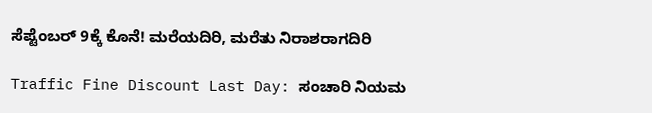ಸೆಪ್ಟೆಂಬರ್‌ 9ಕ್ಕೆ ಕೊನೆ! ಮರೆಯದಿರಿ, ಮರೆತು ನಿರಾಶರಾಗದಿರಿ

Traffic Fine Discount Last Day: ಸಂಚಾರಿ ನಿಯಮ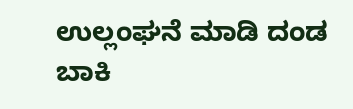ಉಲ್ಲಂಘನೆ ಮಾಡಿ ದಂಡ ಬಾಕಿ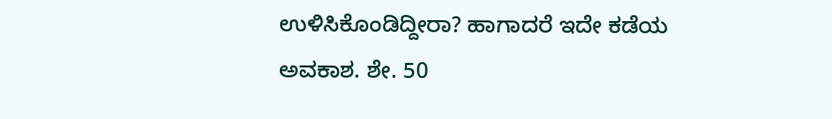ಉಳಿಸಿಕೊಂಡಿದ್ದೀರಾ? ಹಾಗಾದರೆ ಇದೇ ಕಡೆಯ ಅವಕಾಶ. ಶೇ. 50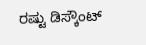ರಷ್ಟು ಡಿಸ್ಕೌಂಟ್‌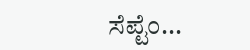ಸೆಪ್ಟೆಂ...